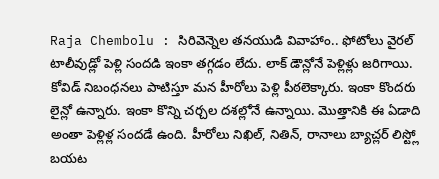Raja Chembolu : సిరివెన్నెల తనయుడి వివాహాం.. ఫోటోలు వైరల్
టాలీవుడ్లో పెళ్లి సందడి ఇంకా తగ్గడం లేదు. లాక్ డౌన్లోనే పెళ్లిళ్లు జరిగాయి. కోవిడ్ నిబంధనలు పాటిస్తూ మన హీరోలు పెళ్లి పీఠలెక్కారు. ఇంకా కొందరు లైన్లో ఉన్నారు. ఇంకా కొన్ని చర్చల దశల్లోనే ఉన్నాయి. మొత్తానికి ఈ ఏడాది అంతా పెళ్లిళ్ల సందడే ఉంది. హీరోలు నిఖిల్, నితిన్, రానాలు బ్యాచ్లర్ లిస్ట్లో బయట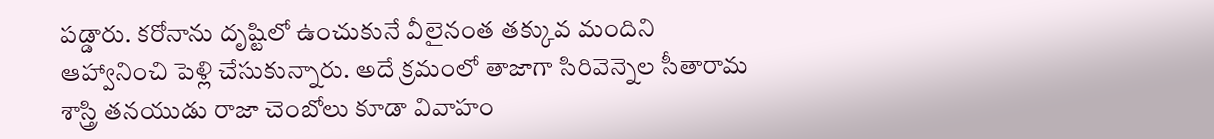పడ్డారు. కరోనాను దృష్టిలో ఉంచుకునే వీలైనంత తక్కువ మందిని ఆహ్వానించి పెళ్లి చేసుకున్నారు. అదే క్రమంలో తాజాగా సిరివెన్నెల సీతారామ శాస్త్రి తనయుడు రాజా చెంబోలు కూడా వివాహం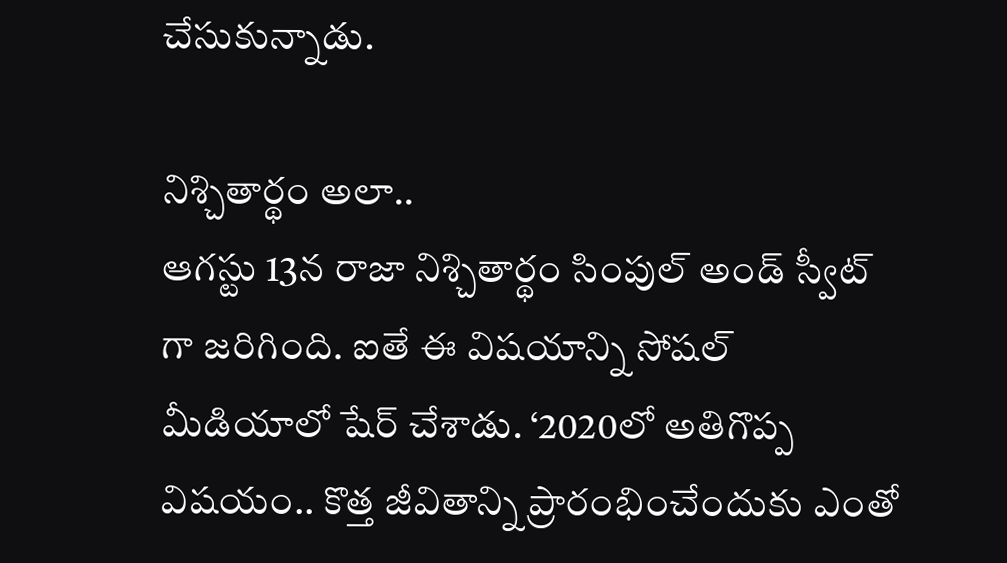చేసుకున్నాడు.

నిశ్చితార్థం అలా..
ఆగస్టు 13న రాజా నిశ్చితార్థం సింపుల్ అండ్ స్వీట్ గా జరిగింది. ఐతే ఈ విషయాన్ని సోషల్ మీడియాలో షేర్ చేశాడు. ‘2020లో అతిగొప్ప విషయం.. కొత్త జీవితాన్ని ప్రారంభించేందుకు ఎంతో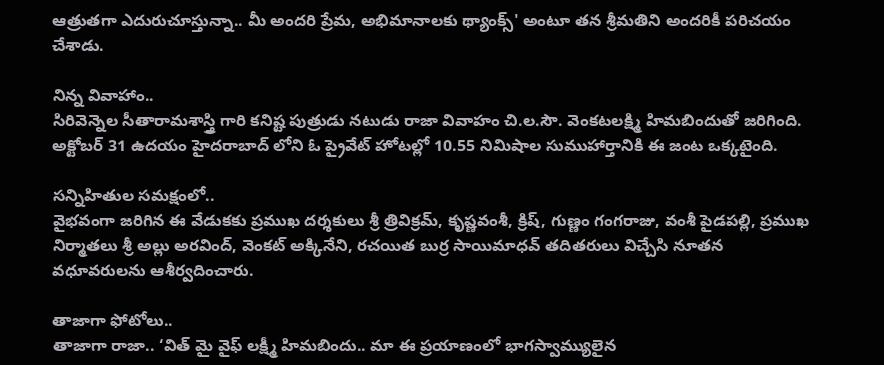ఆత్రుతగా ఎదురుచూస్తున్నా.. మీ అందరి ప్రేమ, అభిమానాలకు థ్యాంక్స్' అంటూ తన శ్రీమతిని అందరికీ పరిచయం చేశాడు.

నిన్న వివాహాం..
సిరివెన్నెల సీతారామశాస్త్రి గారి కనిష్ట పుత్రుడు నటుడు రాజా వివాహం చి.ల.సౌ. వెంకటలక్ష్మి హిమబిందుతో జరిగింది. అక్టోబర్ 31 ఉదయం హైదరాబాద్ లోని ఓ ప్రైవేట్ హోటల్లో 10.55 నిమిషాల సుముహార్తానికి ఈ జంట ఒక్కటైంది.

సన్నిహితుల సమక్షంలో..
వైభవంగా జరిగిన ఈ వేడుకకు ప్రముఖ దర్శకులు శ్రీ త్రివిక్రమ్, కృష్ణవంశీ, క్రిష్, గుణ్ణం గంగరాజు, వంశీ పైడపల్లి, ప్రముఖ నిర్మాతలు శ్రీ అల్లు అరవింద్, వెంకట్ అక్కినేని, రచయిత బుర్ర సాయిమాధవ్ తదితరులు విచ్చేసి నూతన వధూవరులను ఆశీర్వదించారు.

తాజాగా ఫోటోలు..
తాజాగా రాజా.. ‘విత్ మై వైఫ్ లక్ష్మీ హిమబిందు.. మా ఈ ప్రయాణంలో భాగస్వామ్యులైన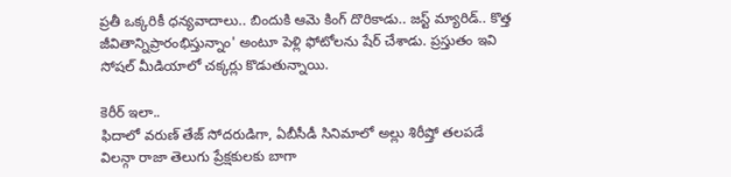ప్రతీ ఒక్కరికీ ధన్యవాదాలు.. బిందుకి ఆమె కింగ్ దొరికాడు.. జస్ట్ మ్యారిడ్.. కొత్త జీవితాన్నిప్రారంభిస్తున్నాం' అంటూ పెళ్లి ఫోటోలను షేర్ చేశాడు. ప్రస్తుతం ఇవి సోషల్ మీడియాలో చక్కర్లు కొడుతున్నాయి.

కెరీర్ ఇలా..
ఫిదాలో వరుణ్ తేజ్ సోదరుడిగా, ఏబీసీడీ సినిమాలో అల్లు శిరీష్తో తలపడే విలన్గా రాజా తెలుగు ప్రేక్షకులకు బాగా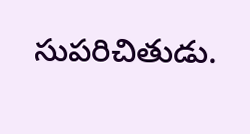సుపరిచితుడు.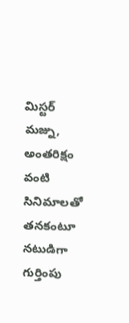మిస్టర్ మజ్ను, అంతరిక్షం వంటి సినిమాలతో తనకంటూ నటుడిగా గుర్తింపు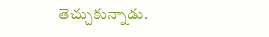తెచ్చుకున్నాడు.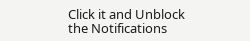Click it and Unblock the Notifications